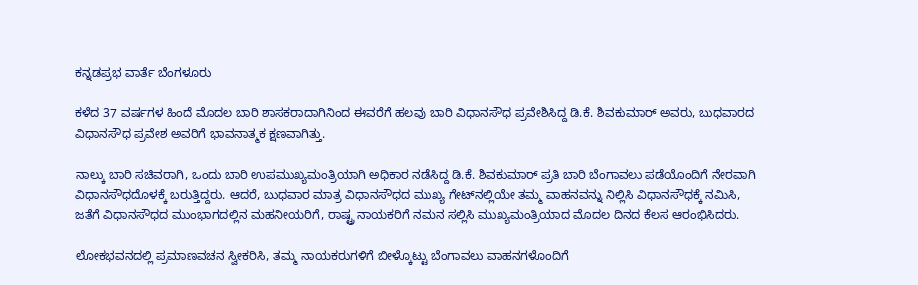ಕನ್ನಡಪ್ರಭ ವಾರ್ತೆ ಬೆಂಗಳೂರು

ಕಳೆದ 37 ವರ್ಷಗಳ ಹಿಂದೆ ಮೊದಲ ಬಾರಿ ಶಾಸಕರಾದಾಗಿನಿಂದ ಈವರೆಗೆ ಹಲವು ಬಾರಿ ವಿಧಾನಸೌಧ ಪ್ರವೇಶಿಸಿದ್ದ ಡಿ.ಕೆ. ಶಿವಕುಮಾರ್‌ ಅವರು, ಬುಧವಾರದ ವಿಧಾನಸೌಧ ಪ್ರವೇಶ ಅವರಿಗೆ ಭಾವನಾತ್ಮಕ ಕ್ಷಣವಾಗಿತ್ತು.

ನಾಲ್ಕು ಬಾರಿ ಸಚಿವರಾಗಿ, ಒಂದು ಬಾರಿ ಉಪಮುಖ್ಯಮಂತ್ರಿಯಾಗಿ ಅಧಿಕಾರ ನಡೆಸಿದ್ದ ಡಿ.ಕೆ. ಶಿವಕುಮಾರ್‌ ಪ್ರತಿ ಬಾರಿ ಬೆಂಗಾವಲು ಪಡೆಯೊಂದಿಗೆ ನೇರವಾಗಿ ವಿಧಾನಸೌಧದೊಳಕ್ಕೆ ಬರುತ್ತಿದ್ದರು. ಆದರೆ, ಬುಧವಾರ ಮಾತ್ರ ವಿಧಾನಸೌಧದ ಮುಖ್ಯ ಗೇಟ್‌ನಲ್ಲಿಯೇ ತಮ್ಮ ವಾಹನವನ್ನು ನಿಲ್ಲಿಸಿ ವಿಧಾನಸೌಧಕ್ಕೆ ನಮಿಸಿ, ಜತೆಗೆ ವಿಧಾನಸೌಧದ ಮುಂಭಾಗದಲ್ಲಿನ ಮಹನೀಯರಿಗೆ, ರಾಷ್ಟ್ರ ನಾಯಕರಿಗೆ ನಮನ ಸಲ್ಲಿಸಿ ಮುಖ್ಯಮಂತ್ರಿಯಾದ ಮೊದಲ ದಿನದ ಕೆಲಸ ಆರಂಭಿಸಿದರು.

ಲೋಕಭವನದಲ್ಲಿ ಪ್ರಮಾಣವಚನ ಸ್ವೀಕರಿಸಿ, ತಮ್ಮ ನಾಯಕರುಗಳಿಗೆ ಬೀಳ್ಕೊಟ್ಟು ಬೆಂಗಾವಲು ವಾಹನಗಳೊಂದಿಗೆ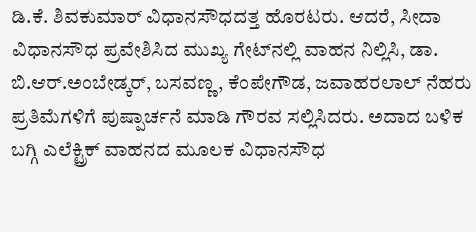ಡಿ.ಕೆ. ಶಿವಕುಮಾರ್‌ ವಿಧಾನಸೌಧದತ್ತ ಹೊರಟರು. ಆದರೆ, ಸೀದಾ ವಿಧಾನಸೌಧ ಪ್ರವೇಶಿಸಿದ ಮುಖ್ಯ ಗೇಟ್‌ನಲ್ಲಿ ವಾಹನ ನಿಲ್ಲಿಸಿ, ಡಾ. ಬಿ.ಆರ್‌.ಅಂಬೇಡ್ಕರ್‌, ಬಸವಣ್ಣ, ಕೆಂಪೇಗೌಡ, ಜವಾಹರಲಾಲ್‌ ನೆಹರು ಪ್ರತಿಮೆಗಳಿಗೆ ಪುಷ್ಪಾರ್ಚನೆ ಮಾಡಿ ಗೌರವ ಸಲ್ಲಿಸಿದರು. ಅದಾದ ಬಳಿಕ ಬಗ್ಗಿ ಎಲೆಕ್ಟ್ರಿಕ್‌ ವಾಹನದ ಮೂಲಕ ವಿಧಾನಸೌಧ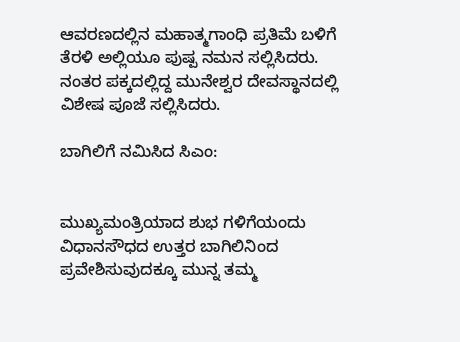ಆವರಣದಲ್ಲಿನ ಮಹಾತ್ಮಗಾಂಧಿ ಪ್ರತಿಮೆ ಬಳಿಗೆ ತೆರಳಿ ಅಲ್ಲಿಯೂ ಪುಷ್ಪ ನಮನ ಸಲ್ಲಿಸಿದರು. ನಂತರ ಪಕ್ಕದಲ್ಲಿದ್ದ ಮುನೇಶ್ವರ ದೇವಸ್ಥಾನದಲ್ಲಿ ವಿಶೇಷ ಪೂಜೆ ಸಲ್ಲಿಸಿದರು.

ಬಾಗಿಲಿಗೆ ನಮಿಸಿದ ಸಿಎಂ:


ಮುಖ್ಯಮಂತ್ರಿಯಾದ ಶುಭ ಗಳಿಗೆಯಂದು ವಿಧಾನಸೌಧದ ಉತ್ತರ ಬಾಗಿಲಿನಿಂದ ಪ್ರವೇಶಿಸುವುದಕ್ಕೂ ಮುನ್ನ ತಮ್ಮ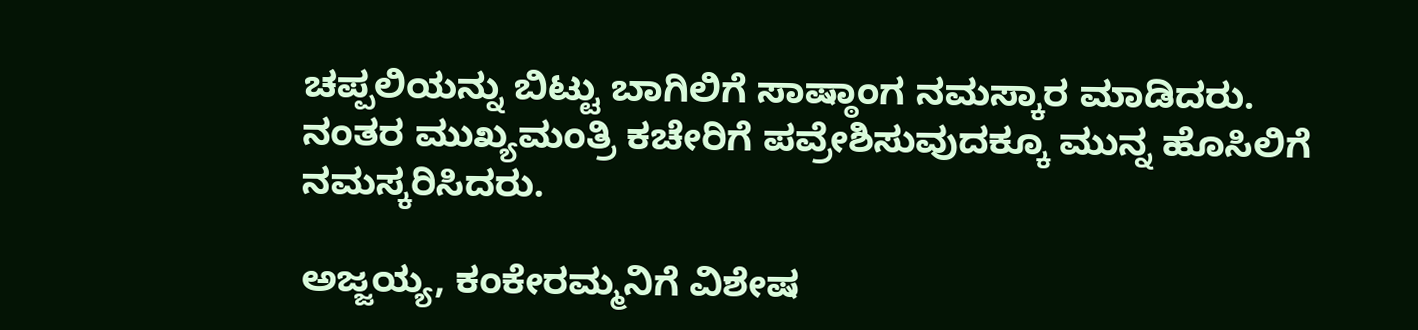ಚಪ್ಪಲಿಯನ್ನು ಬಿಟ್ಟು ಬಾಗಿಲಿಗೆ ಸಾಷ್ಠಾಂಗ ನಮಸ್ಕಾರ ಮಾಡಿದರು. ನಂತರ ಮುಖ್ಯಮಂತ್ರಿ ಕಚೇರಿಗೆ ಪವ್ರೇಶಿಸುವುದಕ್ಕೂ ಮುನ್ನ ಹೊಸಿಲಿಗೆ ನಮಸ್ಕರಿಸಿದರು.

ಅಜ್ಜಯ್ಯ, ಕಂಕೇರಮ್ಮನಿಗೆ ವಿಶೇಷ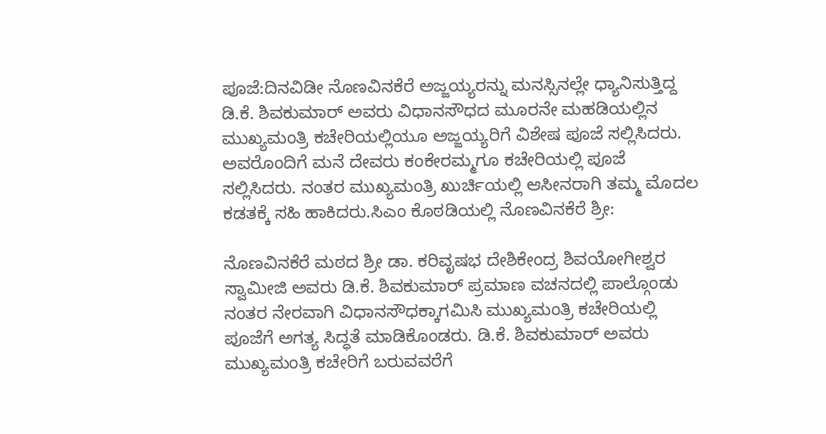ಪೂಜೆ:ದಿನವಿಡೀ ನೊಣವಿನಕೆರೆ ಅಜ್ಜಯ್ಯರನ್ನು ಮನಸ್ಸಿನಲ್ಲೇ ಧ್ಯಾನಿಸುತ್ತಿದ್ದ ಡಿ.ಕೆ. ಶಿವಕುಮಾರ್‌ ಅವರು ವಿಧಾನಸೌಧದ ಮೂರನೇ ಮಹಡಿಯಲ್ಲಿನ ಮುಖ್ಯಮಂತ್ರಿ ಕಚೇರಿಯಲ್ಲಿಯೂ ಅಜ್ಜಯ್ಯರಿಗೆ ವಿಶೇಷ ಪೂಜೆ ಸಲ್ಲಿಸಿದರು. ಅವರೊಂದಿಗೆ ಮನೆ ದೇವರು ಕಂಕೇರಮ್ಮಗೂ ಕಚೇರಿಯಲ್ಲಿ ಪೂಜೆ ಸಲ್ಲಿಸಿದರು. ನಂತರ ಮುಖ್ಯಮಂತ್ರಿ ಖುರ್ಚಿಯಲ್ಲಿ ಆಸೀನರಾಗಿ ತಮ್ಮ ಮೊದಲ ಕಡತಕ್ಕೆ ಸಹಿ ಹಾಕಿದರು.ಸಿಎಂ ಕೊಠಡಿಯಲ್ಲಿ ನೊಣವಿನಕೆರೆ ಶ್ರೀ:

ನೊಣವಿನಕೆರೆ ಮಠದ ಶ್ರೀ ಡಾ. ಕರಿವೃಷಭ ದೇಶಿಕೇಂದ್ರ ಶಿವಯೋಗೀಶ್ವರ ಸ್ವಾಮೀಜಿ ಅವರು ಡಿ.ಕೆ. ಶಿವಕುಮಾರ್‌ ಪ್ರಮಾಣ ವಚನದಲ್ಲಿ ಪಾಲ್ಗೊಂಡು ನಂತರ ನೇರವಾಗಿ ವಿಧಾನಸೌಧಕ್ಕಾಗಮಿಸಿ ಮುಖ್ಯಮಂತ್ರಿ ಕಚೇರಿಯಲ್ಲಿ ಪೂಜೆಗೆ ಅಗತ್ಯ ಸಿದ್ಧತೆ ಮಾಡಿಕೊಂಡರು. ಡಿ.ಕೆ. ಶಿವಕುಮಾರ್‌ ಅವರು ಮುಖ್ಯಮಂತ್ರಿ ಕಚೇರಿಗೆ ಬರುವವರೆಗೆ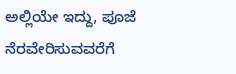ಅಲ್ಲಿಯೇ ಇದ್ದು, ಪೂಜೆ ನೆರವೇರಿಸುವವರೆಗೆ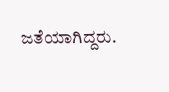ಜತೆಯಾಗಿದ್ದರು.